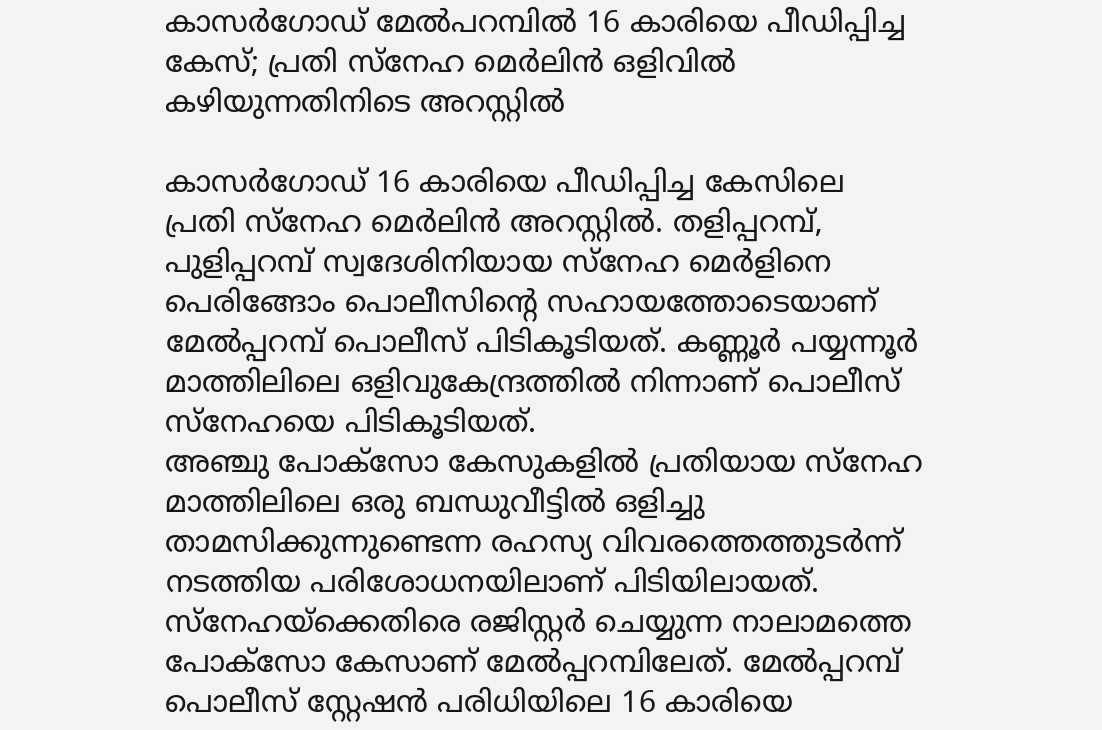കാസർഗോഡ് മേൽപറമ്പിൽ 16 കാരിയെ പീഡിപ്പിച്ച കേസ്; പ്രതി സ്നേഹ മെർലിൻ ഒളിവിൽ കഴിയുന്നതിനിടെ അറസ്റ്റിൽ

കാസർഗോഡ് 16 കാരിയെ പീഡിപ്പിച്ച കേസിലെ പ്രതി സ്നേഹ മെർലിൻ അറസ്റ്റിൽ. തളിപ്പറമ്പ്, പുളിപ്പറമ്പ് സ്വദേശിനിയായ സ്നേഹ മെർളിനെ പെരിങ്ങോം പൊലീസിന്റെ സഹായത്തോടെയാണ് മേൽപ്പറമ്പ് പൊലീസ് പിടികൂടിയത്. കണ്ണൂർ പയ്യന്നൂർ മാത്തിലിലെ ഒളിവുകേന്ദ്രത്തിൽ നിന്നാണ് പൊലീസ് സ്നേഹയെ പിടികൂടിയത്.
അഞ്ചു പോക്സോ കേസുകളിൽ പ്രതിയായ സ്നേഹ മാത്തിലിലെ ഒരു ബന്ധുവീട്ടിൽ ഒളിച്ചു താമസിക്കുന്നുണ്ടെന്ന രഹസ്യ വിവരത്തെത്തുടർന്ന് നടത്തിയ പരിശോധനയിലാണ് പിടിയിലായത്. സ്നേഹയ്ക്കെതിരെ രജിസ്റ്റർ ചെയ്യുന്ന നാലാമത്തെ പോക്സോ കേസാണ് മേൽപ്പറമ്പിലേത്. മേൽപ്പറമ്പ് പൊലീസ് സ്റ്റേഷൻ പരിധിയിലെ 16 കാരിയെ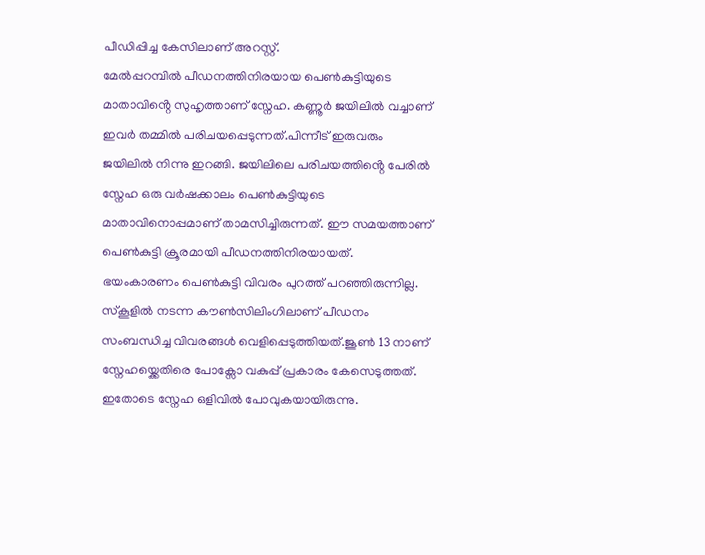പീഡിപ്പിച്ച കേസിലാണ് അറസ്റ്റ്.
മേൽപ്പറമ്പിൽ പീഡനത്തിനിരയായ പെൺകുട്ടിയുടെ മാതാവിൻ്റെ സുഹൃത്താണ് സ്നേഹ. കണ്ണൂർ ജയിലിൽ വച്ചാണ് ഇവർ തമ്മിൽ പരിചയപ്പെടുന്നത്.പിന്നീട് ഇരുവരും ജയിലിൽ നിന്നു ഇറങ്ങി. ജയിലിലെ പരിചയത്തിൻ്റെ പേരിൽ സ്നേഹ ഒരു വർഷക്കാലം പെൺകുട്ടിയുടെ മാതാവിനൊപ്പമാണ് താമസിച്ചിരുന്നത്. ഈ സമയത്താണ് പെൺകുട്ടി ക്രൂരമായി പീഡനത്തിനിരയായത്.
ഭയംകാരണം പെൺകുട്ടി വിവരം പുറത്ത് പറഞ്ഞിരുന്നില്ല. സ്കൂളിൽ നടന്ന കൗൺസിലിംഗിലാണ് പീഡനം സംബന്ധിച്ച വിവരങ്ങൾ വെളിപ്പെടുത്തിയത്.ജൂൺ 13 നാണ് സ്നേഹയ്ക്കെതിരെ പോക്സോ വകുപ്പ് പ്രകാരം കേസെടുത്തത്. ഇതോടെ സ്നേഹ ഒളിവിൽ പോവുകയായിരുന്നു.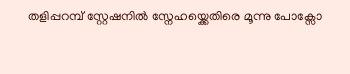തളിപ്പറമ്പ് സ്റ്റേഷനിൽ സ്നേഹയ്ക്കെതിരെ മൂന്നു പോക്സോ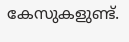കേസുകളുണ്ട്.